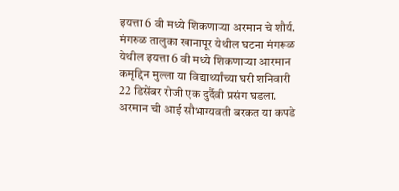इयत्ता 6 वी मध्ये शिकणाऱ्या अरमान चे शौर्य.
मंगरुळ तालुका खानापूर येथील घटना मंगरूळ येथील इयत्ता 6 वी मध्ये शिकणाऱ्या आरमान कमृद्दिन मुल्ला या विद्यार्थ्यांच्या घरी शनिवारी 22 डिसेंबर रोजी एक दुर्दैवी प्रसंग घडला. अरमान ची आई सौभाग्यवती बरकत या कपडे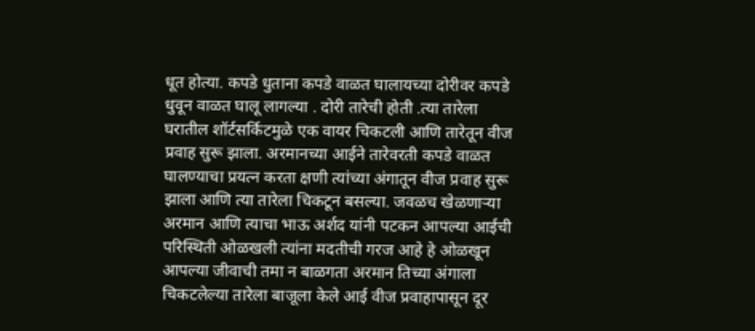धूत होत्या. कपडे धुताना कपडे वाळत घालायच्या दोरीवर कपडे धुवून वाळत घालू लागल्या . दोरी तारेची होती .त्या तारेला घरातील शॉर्टसर्किटमुळे एक वायर चिकटली आणि तारेतून वीज प्रवाह सुरू झाला. अरमानच्या आईने तारेवरती कपडे वाळत घालण्याचा प्रयत्न करता क्षणी त्यांच्या अंगातून वीज प्रवाह सुरू झाला आणि त्या तारेला चिकटून बसल्या. जवळच खेळणाऱ्या अरमान आणि त्याचा भाऊ अर्शद यांनी पटकन आपल्या आईची परिस्थिती ओळखली त्यांना मदतीची गरज आहे हे ओळखून आपल्या जीवाची तमा न बाळगता अरमान तिच्या अंगाला चिकटलेल्या तारेला बाजूला केले आई वीज प्रवाहापासून दूर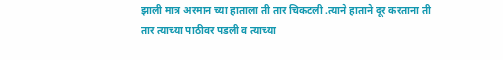झाली मात्र अरमान च्या हाताला ती तार चिकटली .त्याने हाताने दूर करताना ती तार त्याच्या पाठीवर पडली व त्याच्या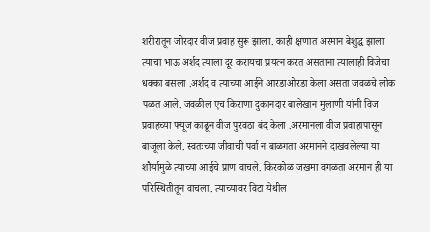शरीरातून जोरदार वीज प्रवाह सुरू झाला. काही क्षणात अरमान बेशुद्ध झाला त्याचा भाऊ अर्शद त्याला दूर करायचा प्रयत्न करत असताना त्यालाही विजेचा धक्का बसला .अर्शद व त्याच्या आईने आरडाओरडा केला असता जवळचे लोक पळत आले. जवळील एच किराणा दुकानदार बालेखान मुलाणी यांनी विज प्रवाहच्या फ्यूज काढून वीज पुरवठा बंद केला .अरमानला वीज प्रवाहापासून बाजूला केले. स्वतःच्या जीवाची पर्वा न बाळगता अरमानने दाखवलेल्या या शौर्यामुळे त्याच्या आईचे प्राण वाचले. किरकोळ जखमा वगळता अरमान ही या परिस्थितीतून वाचला. त्याच्यावर विटा येथील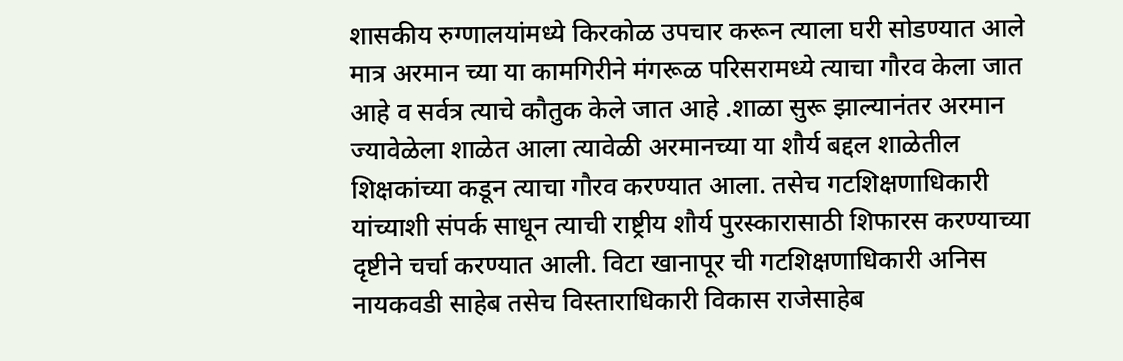शासकीय रुग्णालयांमध्ये किरकोळ उपचार करून त्याला घरी सोडण्यात आले मात्र अरमान च्या या कामगिरीने मंगरूळ परिसरामध्ये त्याचा गौरव केला जात आहे व सर्वत्र त्याचे कौतुक केले जात आहे .शाळा सुरू झाल्यानंतर अरमान ज्यावेळेला शाळेत आला त्यावेळी अरमानच्या या शौर्य बद्दल शाळेतील शिक्षकांच्या कडून त्याचा गौरव करण्यात आला. तसेच गटशिक्षणाधिकारी यांच्याशी संपर्क साधून त्याची राष्ट्रीय शौर्य पुरस्कारासाठी शिफारस करण्याच्या दृष्टीने चर्चा करण्यात आली. विटा खानापूर ची गटशिक्षणाधिकारी अनिस नायकवडी साहेब तसेच विस्ताराधिकारी विकास राजेसाहेब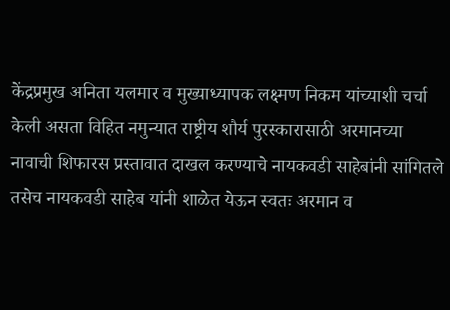केंद्रप्रमुख अनिता यलमार व मुख्याध्यापक लक्ष्मण निकम यांच्याशी चर्चा केली असता विहित नमुन्यात राष्ट्रीय शौर्य पुरस्कारासाठी अरमानच्या नावाची शिफारस प्रस्तावात दाखल करण्याचे नायकवडी साहेबांनी सांगितले तसेच नायकवडी साहेब यांनी शाळेत येऊन स्वतः अरमान व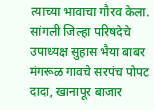त्याच्या भावाचा गौरव केला. सांगली जिल्हा परिषदेचे उपाध्यक्ष सुहास भैया बाबर मंगरूळ गावचे सरपंच पोपट दादा, खानापूर बाजार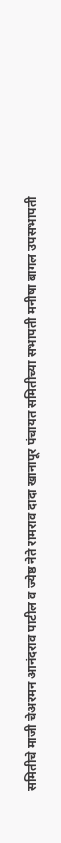समितीचे माजी चेअरमन आनंदराव पाटील व ज्येष्ठ नेते रामराव दादा खानापूर पंचायत समितीच्या सभापती मनीषा बागल उपसभापती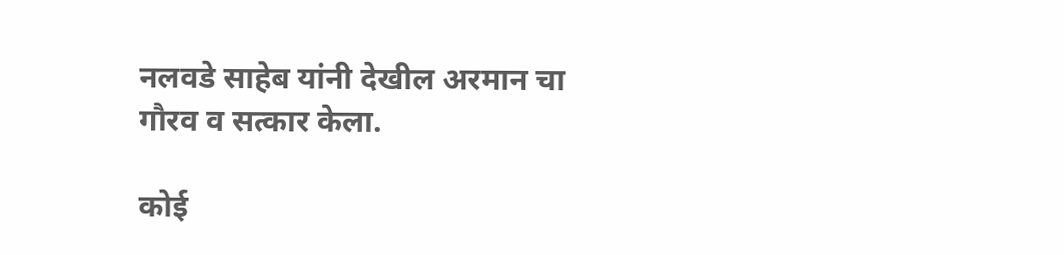नलवडे साहेब यांनी देखील अरमान चा गौरव व सत्कार केला.

कोई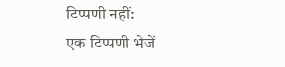टिप्पणी नहीं:
एक टिप्पणी भेजें